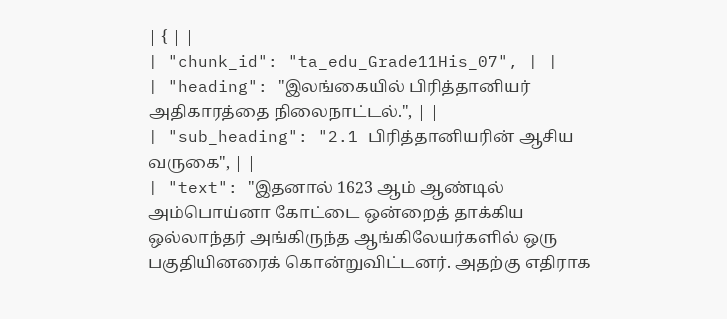| { | |
| "chunk_id": "ta_edu_Grade11His_07", | |
| "heading": "இலங்கையில் பிரித்தானியர் அதிகாரத்தை நிலைநாட்டல்.", | |
| "sub_heading": "2.1 பிரித்தானியரின் ஆசிய வருகை", | |
| "text": "இதனால் 1623 ஆம் ஆண்டில் அம்பொய்னா கோட்டை ஒன்றைத் தாக்கிய ஒல்லாந்தர் அங்கிருந்த ஆங்கிலேயர்களில் ஒரு பகுதியினரைக் கொன்றுவிட்டனர். அதற்கு எதிராக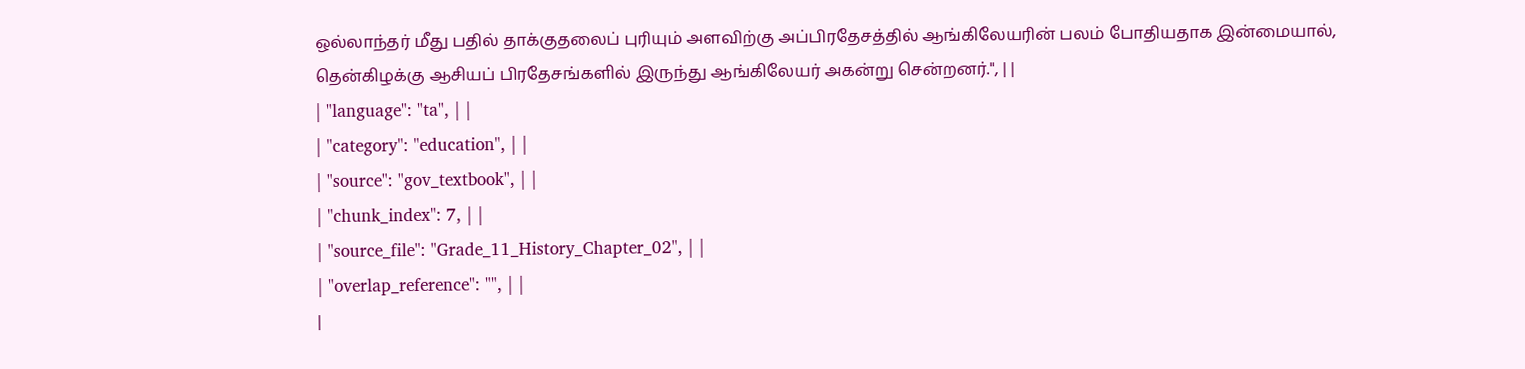ஒல்லாந்தர் மீது பதில் தாக்குதலைப் புரியும் அளவிற்கு அப்பிரதேசத்தில் ஆங்கிலேயரின் பலம் போதியதாக இன்மையால், தென்கிழக்கு ஆசியப் பிரதேசங்களில் இருந்து ஆங்கிலேயர் அகன்று சென்றனர்.", | |
| "language": "ta", | |
| "category": "education", | |
| "source": "gov_textbook", | |
| "chunk_index": 7, | |
| "source_file": "Grade_11_History_Chapter_02", | |
| "overlap_reference": "", | |
|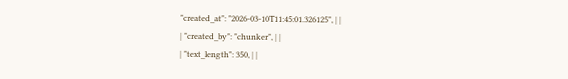"created_at": "2026-03-10T11:45:01.326125", | |
| "created_by": "chunker", | |
| "text_length": 350, | |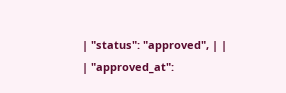| "status": "approved", | |
| "approved_at":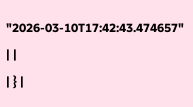"2026-03-10T17:42:43.474657" | |
| } |